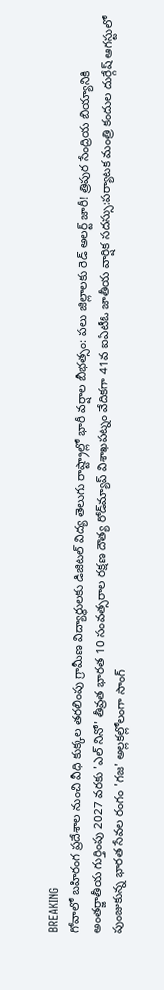BREAKING
గోవాలో బహిరంగ ప్రదేశాల నుంచి వీధి కుక్కల తరలింపు గ్రామీణ విద్యార్థులకు డిజిటల్ విద్య తెలుగు రాష్ట్రాల్లో భారీ వర్షాల బీభత్సం: పలు జిల్లాలకు రెడ్ అలర్ట్ జారీ! త్రిపుర సేంద్రియ బియ్యానికి అంతర్జాతీయ గుర్తింపు 2027 వరకు 'ఎల్ నినో' తీవ్రత భారత 10 సంవత్సరాల రక్షణ దౌత్య రోడ్‌మ్యాప్ విశాఖపట్నం వేదికగా 41వ ఐఏటీఓ జాతీయ వార్షిక సదస్సు:పర్యాటక మంత్రి కందుల దుర్గేష్ ఆగస్టులో పుంజుకున్న భారత సేవల రంగం 'గజ' అల్లకల్లోలంగా సాంగ్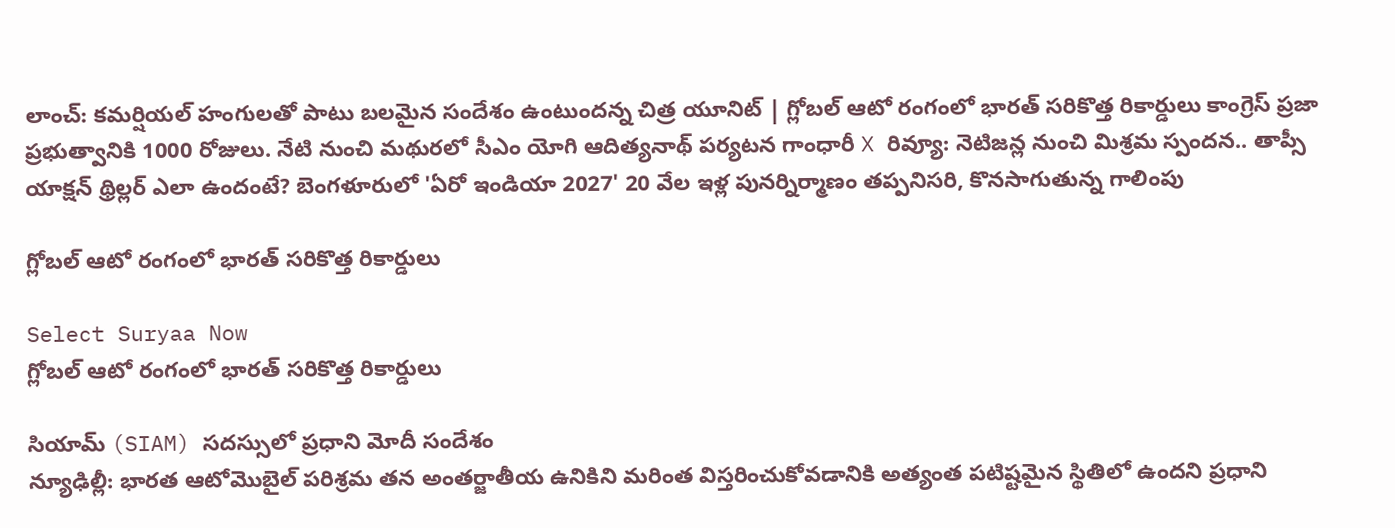లాంచ్: కమర్షియల్ హంగులతో పాటు బలమైన సందేశం ఉంటుందన్న చిత్ర యూనిట్ | గ్లోబల్ ఆటో రంగంలో భారత్ సరికొత్త రికార్డులు కాంగ్రెస్‌ ప్రజా ప్రభుత్వానికి 1000 రోజులు. నేటి నుంచి మథురలో సీఎం యోగి ఆదిత్యనాథ్ పర్యటన గాంధారీ X రివ్యూ: నెటిజన్ల నుంచి మిశ్రమ స్పందన.. తాప్సీ యాక్షన్ థ్రిల్లర్ ఎలా ఉందంటే? బెంగళూరులో 'ఏరో ఇండియా 2027' 20 వేల ఇళ్ల పునర్నిర్మాణం తప్పనిసరి, కొనసాగుతున్న గాలింపు

గ్లోబల్ ఆటో రంగంలో భారత్ సరికొత్త రికార్డులు

Select Suryaa Now
గ్లోబల్ ఆటో రంగంలో భారత్ సరికొత్త రికార్డులు

సియామ్ (SIAM) సదస్సులో ప్రధాని మోదీ సందేశం
న్యూఢిల్లీ: భారత ఆటోమొబైల్ పరిశ్రమ తన అంతర్జాతీయ ఉనికిని మరింత విస్తరించుకోవడానికి అత్యంత పటిష్టమైన స్థితిలో ఉందని ప్రధాని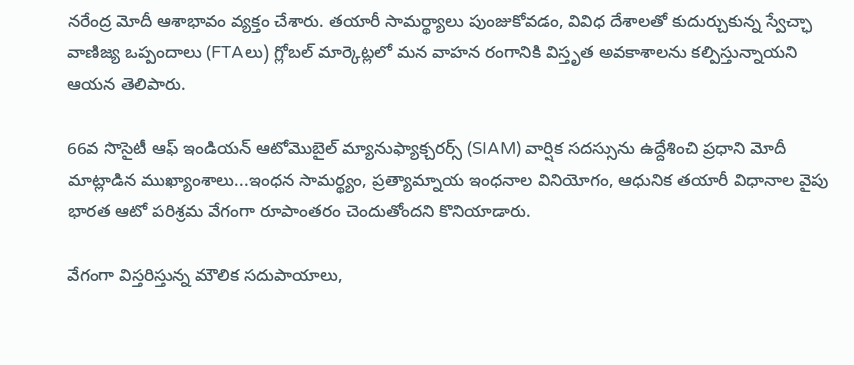నరేంద్ర మోదీ ఆశాభావం వ్యక్తం చేశారు. తయారీ సామర్థ్యాలు పుంజుకోవడం, వివిధ దేశాలతో కుదుర్చుకున్న స్వేచ్ఛా వాణిజ్య ఒప్పందాలు (FTAలు) గ్లోబల్ మార్కెట్లలో మన వాహన రంగానికి విస్తృత అవకాశాలను కల్పిస్తున్నాయని ఆయన తెలిపారు.

66వ సొసైటీ ఆఫ్ ఇండియన్ ఆటోమొబైల్ మ్యానుఫ్యాక్చరర్స్ (SIAM) వార్షిక సదస్సును ఉద్దేశించి ప్రధాని మోదీ మాట్లాడిన ముఖ్యాంశాలు...ఇంధన సామర్థ్యం, ప్రత్యామ్నాయ ఇంధనాల వినియోగం, ఆధునిక తయారీ విధానాల వైపు భారత ఆటో పరిశ్రమ వేగంగా రూపాంతరం చెందుతోందని కొనియాడారు.

వేగంగా విస్తరిస్తున్న మౌలిక సదుపాయాలు,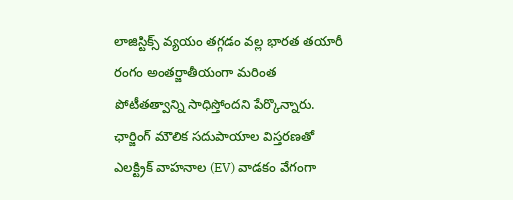లాజిస్టిక్స్ వ్యయం తగ్గడం వల్ల భారత తయారీ రంగం అంతర్జాతీయంగా మరింత పోటీతత్వాన్ని సాధిస్తోందని పేర్కొన్నారు. ఛార్జింగ్ మౌలిక సదుపాయాల విస్తరణతో ఎలక్ట్రిక్ వాహనాల (EV) వాడకం వేగంగా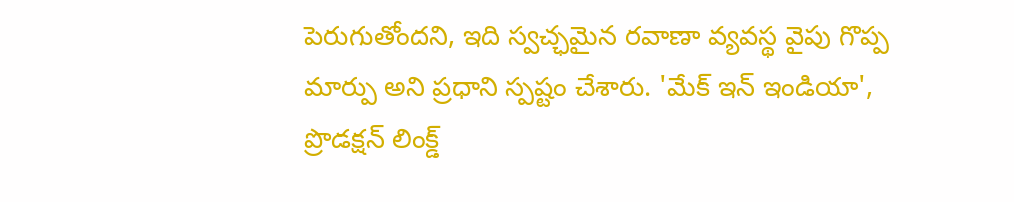పెరుగుతోందని, ఇది స్వచ్ఛమైన రవాణా వ్యవస్థ వైపు గొప్ప మార్పు అని ప్రధాని స్పష్టం చేశారు. 'మేక్ ఇన్ ఇండియా', ప్రొడక్షన్ లింక్డ్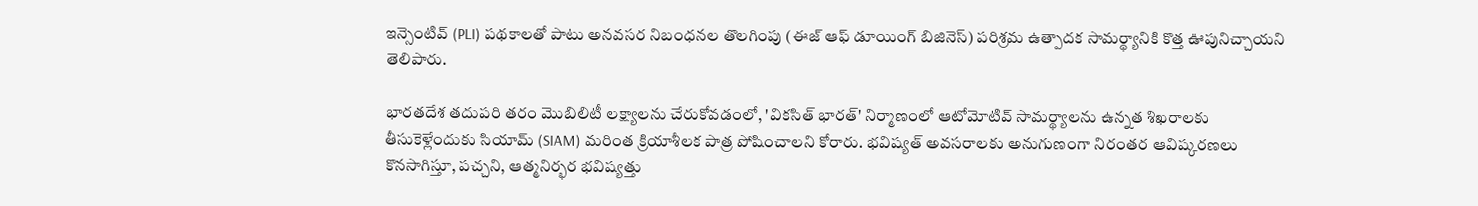ఇన్సెంటివ్ (PLI) పథకాలతో పాటు అనవసర నిబంధనల తొలగింపు (ఈజ్ ఆఫ్ డూయింగ్ బిజినెస్) పరిశ్రమ ఉత్పాదక సామర్థ్యానికి కొత్త ఊపునిచ్చాయని తెలిపారు.

భారతదేశ తదుపరి తరం మొబిలిటీ లక్ష్యాలను చేరుకోవడంలో, 'వికసిత్ భారత్' నిర్మాణంలో ఆటోమోటివ్ సామర్థ్యాలను ఉన్నత శిఖరాలకు తీసుకెళ్లేందుకు సియామ్ (SIAM) మరింత క్రియాశీలక పాత్ర పోషించాలని కోరారు. భవిష్యత్ అవసరాలకు అనుగుణంగా నిరంతర ఆవిష్కరణలు కొనసాగిస్తూ, పచ్చని, ఆత్మనిర్భర భవిష్యత్తు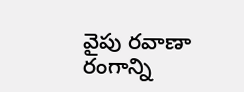వైపు రవాణా రంగాన్ని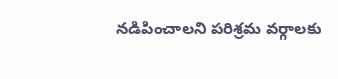నడిపించాలని పరిశ్రమ వర్గాలకు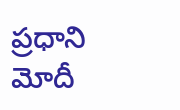ప్రధాని మోదీ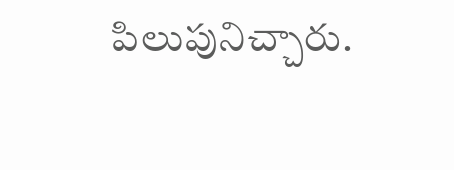పిలుపునిచ్చారు.